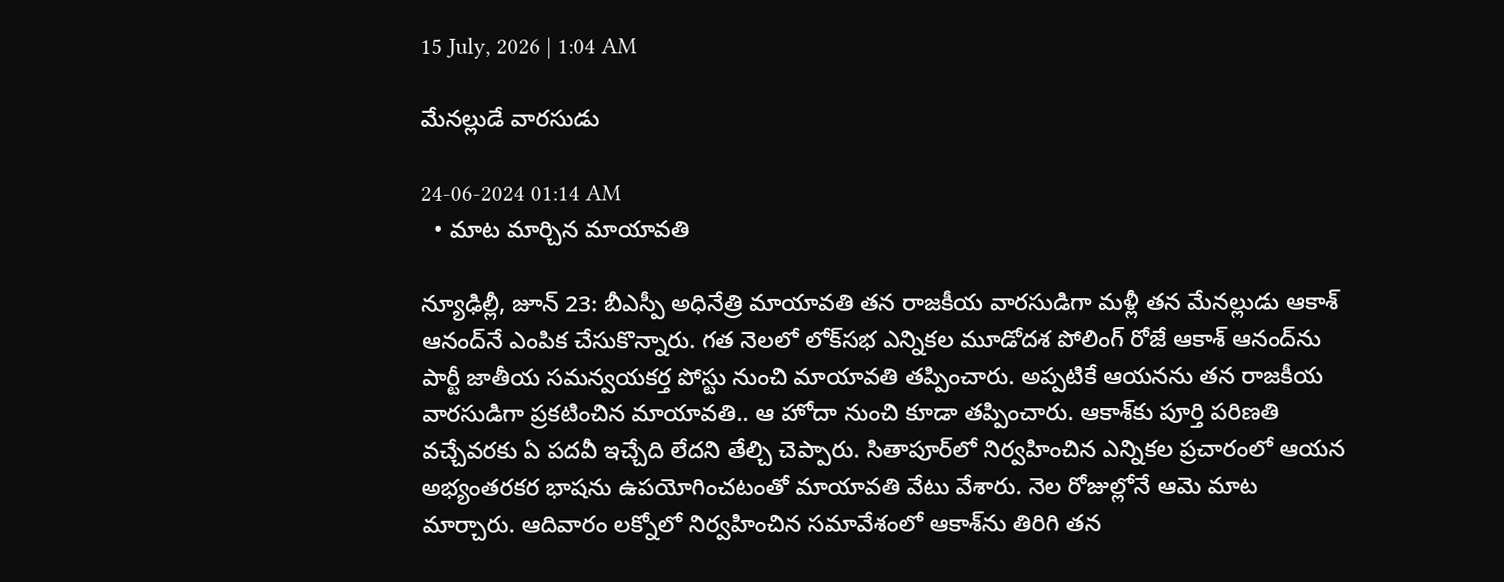15 July, 2026 | 1:04 AM

మేనల్లుడే వారసుడు

24-06-2024 01:14 AM
  • మాట మార్చిన మాయావతి

న్యూఢిల్లీ, జూన్ 23: బీఎస్పీ అధినేత్రి మాయావతి తన రాజకీయ వారసుడిగా మళ్లీ తన మేనల్లుడు ఆకాశ్ ఆనంద్‌నే ఎంపిక చేసుకొన్నారు. గత నెలలో లోక్‌సభ ఎన్నికల మూడోదశ పోలింగ్ రోజే ఆకాశ్ ఆనంద్‌ను పార్టీ జాతీయ సమన్వయకర్త పోస్టు నుంచి మాయావతి తప్పించారు. అప్పటికే ఆయనను తన రాజకీయ వారసుడిగా ప్రకటించిన మాయావతి.. ఆ హోదా నుంచి కూడా తప్పించారు. ఆకాశ్‌కు పూర్తి పరిణతి వచ్చేవరకు ఏ పదవీ ఇచ్చేది లేదని తేల్చి చెప్పారు. సితాపూర్‌లో నిర్వహించిన ఎన్నికల ప్రచారంలో ఆయన అభ్యంతరకర భాషను ఉపయోగించటంతో మాయావతి వేటు వేశారు. నెల రోజుల్లోనే ఆమె మాట మార్చారు. ఆదివారం లక్నోలో నిర్వహించిన సమావేశంలో ఆకాశ్‌ను తిరిగి తన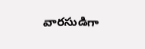వారసుడిగా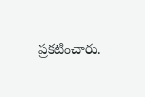ప్రకటించారు.